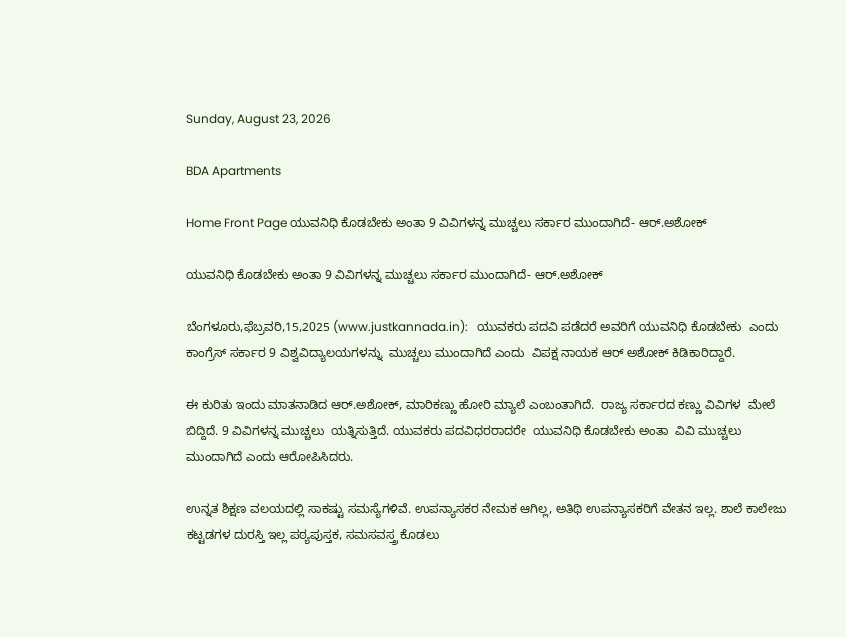Sunday, August 23, 2026

BDA Apartments

Home Front Page ಯುವನಿಧಿ ಕೊಡಬೇಕು ಅಂತಾ 9 ವಿವಿಗಳನ್ನ ಮುಚ್ಚಲು ಸರ್ಕಾರ ಮುಂದಾಗಿದೆ- ಆರ್.ಅಶೋಕ್

ಯುವನಿಧಿ ಕೊಡಬೇಕು ಅಂತಾ 9 ವಿವಿಗಳನ್ನ ಮುಚ್ಚಲು ಸರ್ಕಾರ ಮುಂದಾಗಿದೆ- ಆರ್.ಅಶೋಕ್

ಬೆಂಗಳೂರು,ಫೆಬ್ರವರಿ,15,2025 (www.justkannada.in):   ಯುವಕರು ಪದವಿ ಪಡೆದರೆ ಅವರಿಗೆ ಯುವನಿಧಿ ಕೊಡಬೇಕು  ಎಂದು ಕಾಂಗ್ರೆಸ್‌ ಸರ್ಕಾರ 9 ವಿಶ್ವವಿದ್ಯಾಲಯಗಳನ್ನು  ಮುಚ್ಚಲು ಮುಂದಾಗಿದೆ ಎಂದು  ವಿಪಕ್ಷ ನಾಯಕ ಆರ್‌ ಅಶೋಕ್‌ ಕಿಡಿಕಾರಿದ್ದಾರೆ.

ಈ ಕುರಿತು ಇಂದು ಮಾತನಾಡಿದ ಆರ್.ಅಶೋಕ್, ಮಾರಿಕಣ್ಣು ಹೋರಿ ಮ್ಯಾಲೆ ಎಂಬಂತಾಗಿದೆ.  ರಾಜ್ಯ ಸರ್ಕಾರದ ಕಣ್ಣು ವಿವಿಗಳ  ಮೇಲೆ ಬಿದ್ದಿದೆ. 9 ವಿವಿಗಳನ್ನ ಮುಚ್ಚಲು  ಯತ್ನಿಸುತ್ತಿದೆ. ಯುವಕರು ಪದವಿಧರರಾದರೇ  ಯುವನಿಧಿ ಕೊಡಬೇಕು ಅಂತಾ  ವಿವಿ ಮುಚ್ಚಲು ಮುಂದಾಗಿದೆ ಎಂದು ಆರೋಪಿಸಿದರು.

ಉನ್ನತ ಶಿಕ್ಷಣ ವಲಯದಲ್ಲಿ ಸಾಕಷ್ಟು ಸಮಸ್ಯೆಗಳಿವೆ. ಉಪನ್ಯಾಸಕರ ನೇಮಕ ಆಗಿಲ್ಲ, ಅತಿಥಿ ಉಪನ್ಯಾಸಕರಿಗೆ ವೇತನ ಇಲ್ಲ. ಶಾಲೆ ಕಾಲೇಜು ಕಟ್ಟಡಗಳ ದುರಸ್ತಿ ಇಲ್ಲ ಪಠ್ಯಪುಸ್ತಕ, ಸಮಸವಸ್ತ್ರ ಕೊಡಲು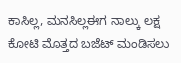ಕಾಸಿಲ್ಲ, ಮನಸಿಲ್ಲಈಗ ನಾಲ್ಕು ಲಕ್ಷ ಕೋಟಿ ಮೊತ್ತದ ಬಜೆಟ್ ಮಂಡಿಸಲು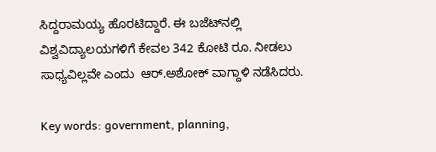ಸಿದ್ದರಾಮಯ್ಯ ಹೊರಟಿದ್ದಾರೆ. ಈ ಬಜೆಟ್‌ನಲ್ಲಿ ವಿಶ್ವವಿದ್ಯಾಲಯಗಳಿಗೆ ಕೇವಲ 342 ಕೋಟಿ ರೂ. ನೀಡಲು ಸಾಧ್ಯವಿಲ್ಲವೇ ಎಂದು  ಆರ್.ಅಶೋಕ್ ವಾಗ್ದಾಳಿ ನಡೆಸಿದರು.

Key words: government, planning,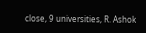close, 9 universities, R. Ashok